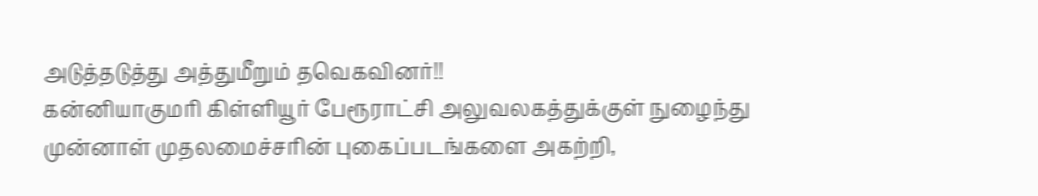அடுத்தடுத்து அத்துமீறும் தவெகவினர்!!
கன்னியாகுமரி கிள்ளியூர் பேரூராட்சி அலுவலகத்துக்குள் நுழைந்து முன்னாள் முதலமைச்சரின் புகைப்படங்களை அகற்றி,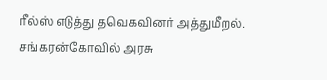ரீல்ஸ் எடுத்து தவெகவினர் அத்துமீறல்.
சங்கரன்கோவில் அரசு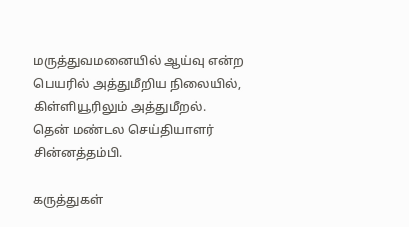மருத்துவமனையில் ஆய்வு என்ற பெயரில் அத்துமீறிய நிலையில், கிள்ளியூரிலும் அத்துமீறல்.
தென் மண்டல செய்தியாளர் சின்னத்தம்பி.

கருத்துகள்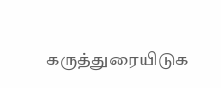கருத்துரையிடுக